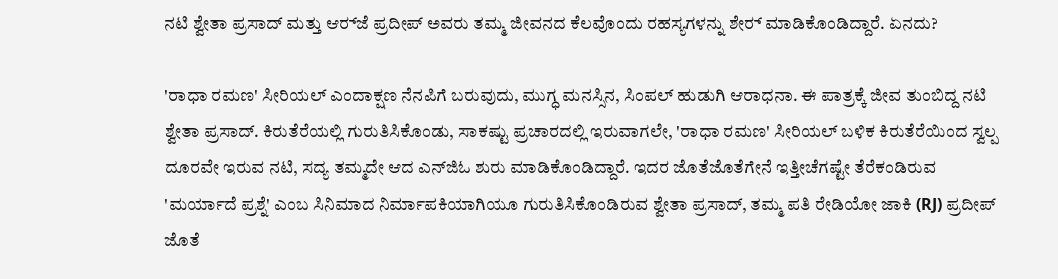ನಟಿ ಶ್ವೇತಾ ಪ್ರಸಾದ್ ಮತ್ತು ಆರ್‍‌ಜೆ ಪ್ರದೀಪ್‌ ಅವರು ತಮ್ಮ ಜೀವನದ ಕೆಲವೊಂದು ರಹಸ್ಯಗಳನ್ನು ಶೇರ್‍‌ ಮಾಡಿಕೊಂಡಿದ್ದಾರೆ. ಏನದು?

'ರಾಧಾ ರಮಣ' ಸೀರಿಯಲ್ ಎಂದಾಕ್ಷಣ ನೆನಪಿಗೆ ಬರುವುದು, ಮುಗ್ಧ ಮನಸ್ಸಿನ, ಸಿಂಪಲ್ ಹುಡುಗಿ ಆರಾಧನಾ. ಈ ಪಾತ್ರಕ್ಕೆ ಜೀವ ತುಂಬಿದ್ದ ನಟಿ ಶ್ವೇತಾ ಪ್ರಸಾದ್‌. ಕಿರುತೆರೆಯಲ್ಲಿ ಗುರುತಿಸಿಕೊಂಡು, ಸಾಕಷ್ಟು ಪ್ರಚಾರದಲ್ಲಿ ಇರುವಾಗಲೇ, 'ರಾಧಾ ರಮಣ' ಸೀರಿಯಲ್ ಬಳಿಕ ಕಿರುತೆರೆಯಿಂದ ಸ್ವಲ್ಪ ದೂರವೇ ಇರುವ ನಟಿ, ಸದ್ಯ ತಮ್ಮದೇ ಆದ ಎನ್‌ಜಿಓ ಶುರು ಮಾಡಿಕೊಂಡಿದ್ದಾರೆ. ಇದರ ಜೊತೆಜೊತೆಗೇನೆ ಇತ್ತೀಚೆಗಷ್ಟೇ ತೆರೆಕಂಡಿರುವ 'ಮರ್ಯಾದೆ ಪ್ರಶ್ನೆ' ಎಂಬ ಸಿನಿಮಾದ ನಿರ್ಮಾಪಕಿಯಾಗಿಯೂ ಗುರುತಿಸಿಕೊಂಡಿರುವ ಶ್ವೇತಾ ಪ್ರಸಾದ್, ತಮ್ಮ ಪತಿ ರೇಡಿಯೋ ಜಾಕಿ (RJ) ಪ್ರದೀಪ್ ಜೊತೆ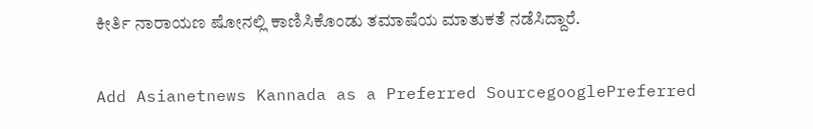ಕೀರ್ತಿ ನಾರಾಯಣ ಷೋನಲ್ಲಿ ಕಾಣಿಸಿಕೊಂಡು ತಮಾಷೆಯ ಮಾತುಕತೆ ನಡೆಸಿದ್ದಾರೆ.

Add Asianetnews Kannada as a Preferred SourcegooglePreferred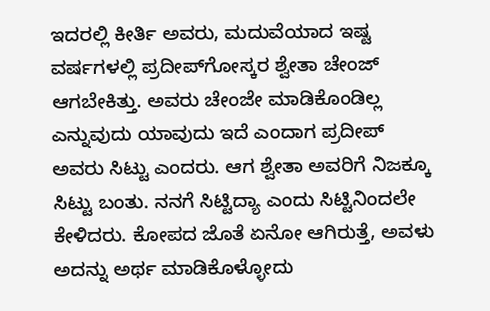ಇದರಲ್ಲಿ ಕೀರ್ತಿ ಅವರು, ಮದುವೆಯಾದ ಇಷ್ಟ ವರ್ಷಗಳಲ್ಲಿ ಪ್ರದೀಪ್‌ಗೋಸ್ಕರ ಶ್ವೇತಾ ಚೇಂಜ್‌ ಆಗಬೇಕಿತ್ತು. ಅವರು ಚೇಂಜೇ ಮಾಡಿಕೊಂಡಿಲ್ಲ ಎನ್ನುವುದು ಯಾವುದು ಇದೆ ಎಂದಾಗ ಪ್ರದೀಪ್‌ ಅವರು ಸಿಟ್ಟು ಎಂದರು. ಆಗ ಶ್ವೇತಾ ಅವರಿಗೆ ನಿಜಕ್ಕೂ ಸಿಟ್ಟು ಬಂತು. ನನಗೆ ಸಿಟ್ಟಿದ್ಯಾ ಎಂದು ಸಿಟ್ಟಿನಿಂದಲೇ ಕೇಳಿದರು. ಕೋಪದ ಜೊತೆ ಏನೋ ಆಗಿರುತ್ತೆ, ಅವಳು ಅದನ್ನು ಅರ್ಥ ಮಾಡಿಕೊಳ್ಳೋದು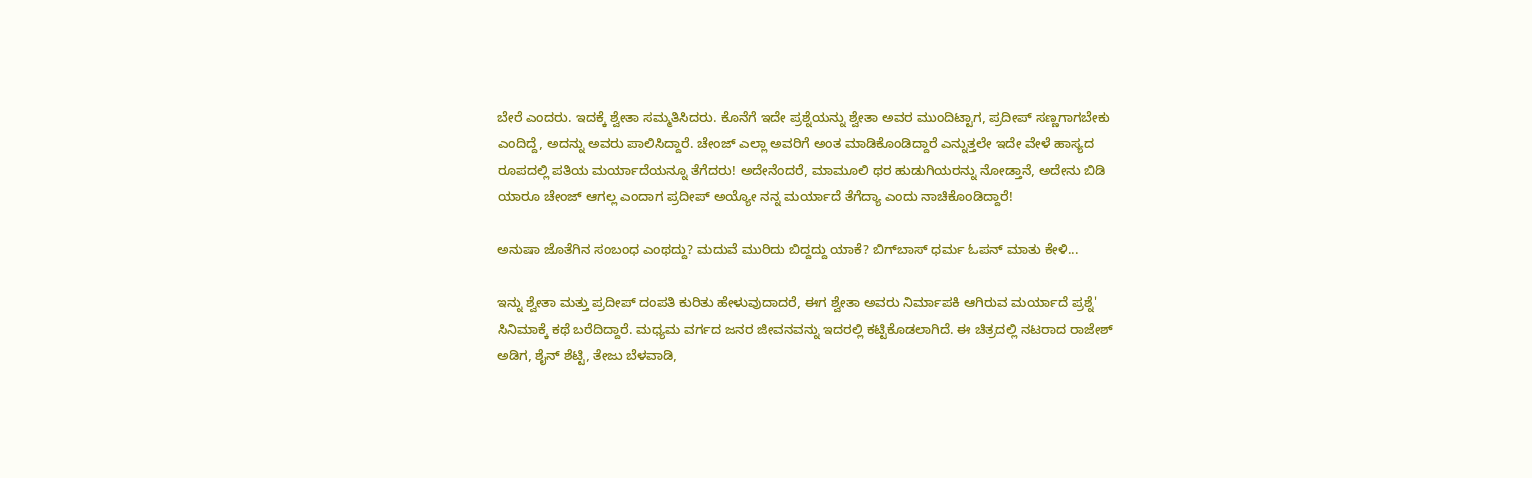ಬೇರೆ ಎಂದರು. ಇದಕ್ಕೆ ಶ್ವೇತಾ ಸಮ್ಮತಿಸಿದರು. ಕೊನೆಗೆ ಇದೇ ಪ್ರಶ್ನೆಯನ್ನು ಶ್ವೇತಾ ಅವರ ಮುಂದಿಟ್ಟಾಗ, ಪ್ರದೀಪ್ ಸಣ್ಣಗಾಗಬೇಕು ಎಂದಿದ್ದೆ, ಅದನ್ನು ಅವರು ಪಾಲಿಸಿದ್ದಾರೆ. ಚೇಂಜ್‌ ಎಲ್ಲಾ ಅವರಿಗೆ ಅಂತ ಮಾಡಿಕೊಂಡಿದ್ದಾರೆ ಎನ್ನುತ್ತಲೇ ಇದೇ ವೇಳೆ ಹಾಸ್ಯದ ರೂಪದಲ್ಲಿ ಪತಿಯ ಮರ್ಯಾದೆಯನ್ನೂ ತೆಗೆದರು! ಅದೇನೆಂದರೆ, ಮಾಮೂಲಿ ಥರ ಹುಡುಗಿಯರನ್ನು ನೋಡ್ತಾನೆ, ಅದೇನು ಬಿಡಿ ಯಾರೂ ಚೇಂಜ್‌ ಆಗಲ್ಲ ಎಂದಾಗ ಪ್ರದೀಪ್‌ ಅಯ್ಯೋ ನನ್ನ ಮರ್ಯಾದೆ ತೆಗೆದ್ಯಾ ಎಂದು ನಾಚಿಕೊಂಡಿದ್ದಾರೆ!

ಅನುಷಾ ಜೊತೆಗಿನ ಸಂಬಂಧ ಎಂಥದ್ದು? ಮದುವೆ ಮುರಿದು ಬಿದ್ದದ್ದು ಯಾಕೆ? ಬಿಗ್‌ಬಾಸ್‌ ಧರ್ಮ ಓಪನ್ ಮಾತು ಕೇಳಿ...

ಇನ್ನು ಶ್ವೇತಾ ಮತ್ತು ಪ್ರದೀಪ್‌ ದಂಪತಿ ಕುರಿತು ಹೇಳುವುದಾದರೆ, ಈಗ ಶ್ವೇತಾ ಅವರು ನಿರ್ಮಾಪಕಿ ಆಗಿರುವ ಮರ್ಯಾದೆ ಪ್ರಶ್ನೆ' ಸಿನಿಮಾಕ್ಕೆ ಕಥೆ ಬರೆದಿದ್ದಾರೆ. ಮಧ್ಯಮ ವರ್ಗದ ಜನರ ಜೀವನವನ್ನು ಇದರಲ್ಲಿ ಕಟ್ಟಿಕೊಡಲಾಗಿದೆ. ಈ ಚಿತ್ರದಲ್ಲಿ ನಟರಾದ ರಾಜೇಶ್ ಅಡಿಗ, ಶೈನ್ ಶೆಟ್ಟಿ, ತೇಜು ಬೆಳವಾಡಿ,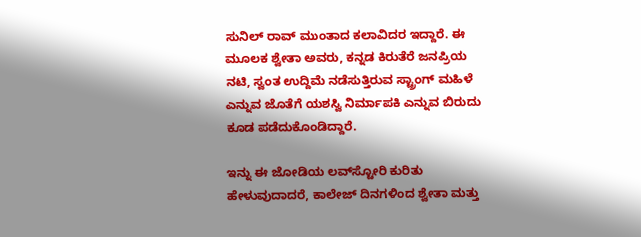ಸುನಿಲ್ ರಾವ್ ಮುಂತಾದ ಕಲಾವಿದರ ಇದ್ದಾರೆ. ಈ ಮೂಲಕ ಶ್ವೇತಾ ಅವರು, ಕನ್ನಡ ಕಿರುತೆರೆ ಜನಪ್ರಿಯ ನಟಿ, ಸ್ವಂತ ಉದ್ದಿಮೆ ನಡೆಸುತ್ತಿರುವ ಸ್ಟ್ರಾಂಗ್ ಮಹಿಳೆ ಎನ್ನುವ ಜೊತೆಗೆ ಯಶಸ್ವಿ ನಿರ್ಮಾಪಕಿ ಎನ್ನುವ ಬಿರುದು ಕೂಡ ಪಡೆದುಕೊಂಡಿದ್ದಾರೆ.

ಇನ್ನು ಈ ಜೋಡಿಯ ಲವ್‌ಸ್ಟೋರಿ ಕುರಿತು ಹೇಳುವುದಾದರೆ, ಕಾಲೇಜ್‌ ದಿನಗಳಿಂದ ಶ್ವೇತಾ ಮತ್ತು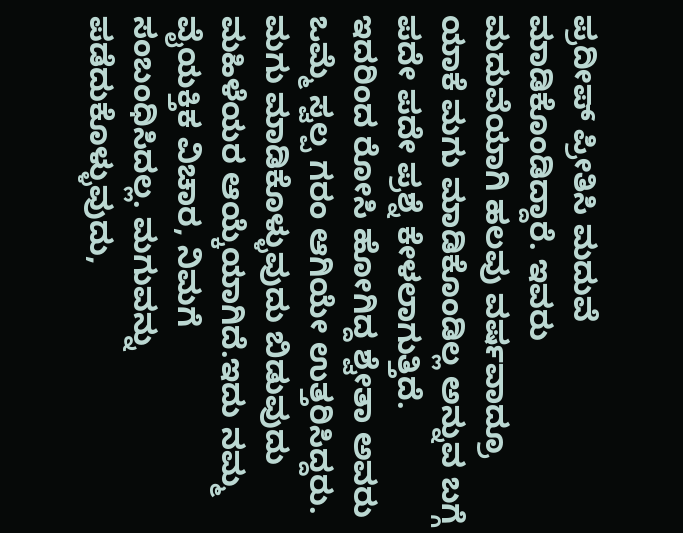ಪ್ರದೀಪ್ ಪ್ರೀತಿಸಿ ಮದುವೆ ಮಾಡಿಕೊಂಡಿದ್ದಾರೆ. ಇವರು ಮದುವೆಯಾಗಿ ಹಲವು ವರ್ಷವಾದ್ರೂ ಯಾಕೆ ಮಗು ಮಾಡಿಕೊಂಡಿಲ್ಲ ಅನ್ನುವ ಬಗ್ಗೆ ಪದೇ ಪದೇ ಪ್ರಶ್ನೆ ಕೇಳಲಾಗುತ್ತಿದೆ. ಇದರಿಂದ ರೋಸಿ ಹೋಗಿದ್ದ ಶ್ವೇತಾ ಅವರು ಒಮ್ಮೆ ಸ್ವಲ್ಪ ಗರಂ ಆಗಿಯೇ ಉತ್ತರಿಸಿದ್ದರು. ಮಗು ಮಾಡಿಕೊಳ್ಳುವುದು ಬಿಡುವುದು ಮಹಿಳೆಯರ ಆಯ್ಕೆಯಾಗಿದೆ.ಇದು ನಮ್ಮ ವೈಯಕ್ತಿಕ ವಿಚಾರ, ನಿಮಗೆ ಸಂಬಂಧಿಸಿದಲ್ಲ. ಮಗುವನ್ನು ಪಡೆದುಕೊಳ್ಳುವುದು,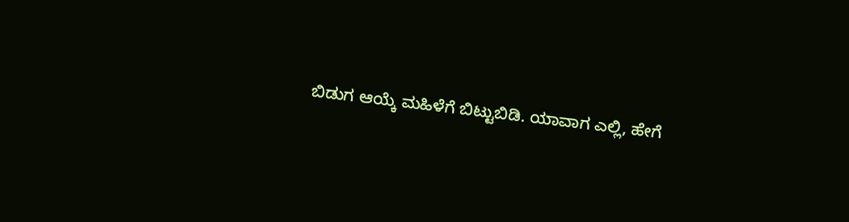ಬಿಡುಗ ಆಯ್ಕೆ ಮಹಿಳೆಗೆ ಬಿಟ್ಟುಬಿಡಿ. ಯಾವಾಗ ಎಲ್ಲಿ, ಹೇಗೆ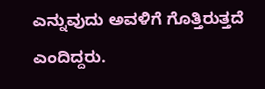ಎನ್ನುವುದು ಅವಳಿಗೆ ಗೊತ್ತಿರುತ್ತದೆ ಎಂದಿದ್ದರು.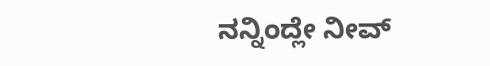ನನ್ನಿಂದ್ಲೇ ನೀವ್‌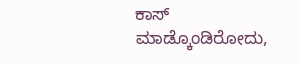ಕಾಸ್‌ ಮಾಡ್ಕೊಂಡಿರೋದು,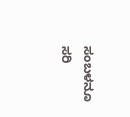ಸಂಬಳನೂ ಸರಿ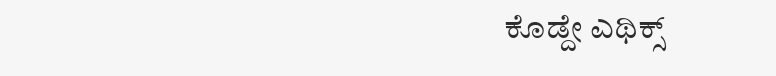ಕೊಡ್ದೇ ಎಥಿಕ್ಸ್‌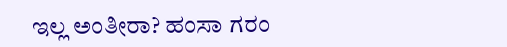ಇಲ್ಲ ಅಂತೀರಾ? ಹಂಸಾ ಗರಂ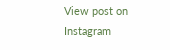View post on Instagram